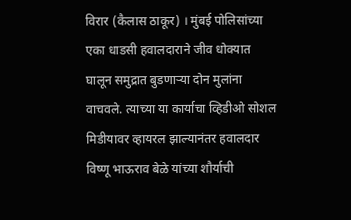विरार (कैलास ठाकूर) । मुंबई पोलिसांच्या एका धाडसी हवालदाराने जीव धोक्यात घालून समुद्रात बुडणाऱ्या दोन मुलांना वाचवले. त्याच्या या कार्याचा व्हिडीओ सोशल मिडीयावर व्हायरल झाल्यानंतर हवालदार विष्णू भाऊराव बेळे यांच्या शौर्याची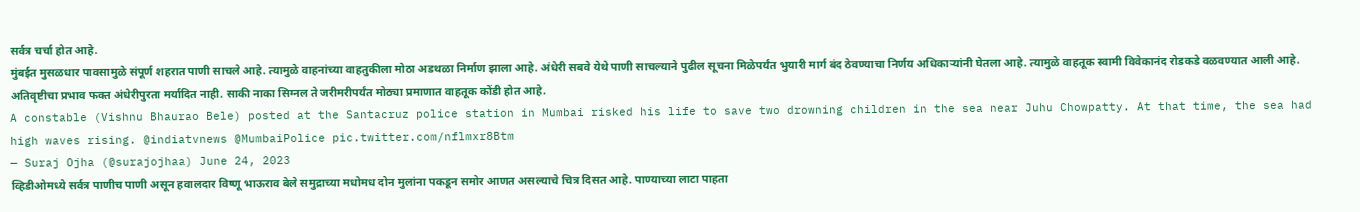सर्वत्र चर्चा होत आहे.
मुंबईत मुसळधार पावसामुळे संपूर्ण शहरात पाणी साचले आहे. त्यामुळे वाहनांच्या वाहतुकीला मोठा अडथळा निर्माण झाला आहे. अंधेरी सबवे येथे पाणी साचल्याने पुढील सूचना मिळेपर्यंत भुयारी मार्ग बंद ठेवण्याचा निर्णय अधिकाऱ्यांनी घेतला आहे. त्यामुळे वाहतूक स्वामी विवेकानंद रोडकडे वळवण्यात आली आहे. अतिवृष्टीचा प्रभाव फक्त अंधेरीपुरता मर्यादित नाही. साकी नाका सिग्नल ते जरीमरीपर्यंत मोठ्या प्रमाणात वाहतूक कोंडी होत आहे.
A constable (Vishnu Bhaurao Bele) posted at the Santacruz police station in Mumbai risked his life to save two drowning children in the sea near Juhu Chowpatty. At that time, the sea had high waves rising. @indiatvnews @MumbaiPolice pic.twitter.com/nflmxr8Btm
— Suraj Ojha (@surajojhaa) June 24, 2023
व्हिडीओमध्ये सर्वत्र पाणीच पाणी असून हवालदार विष्णू भाऊराव बेले समुद्राच्या मधोमध दोन मुलांना पकडून समोर आणत असल्याचे चित्र दिसत आहे. पाण्याच्या लाटा पाहता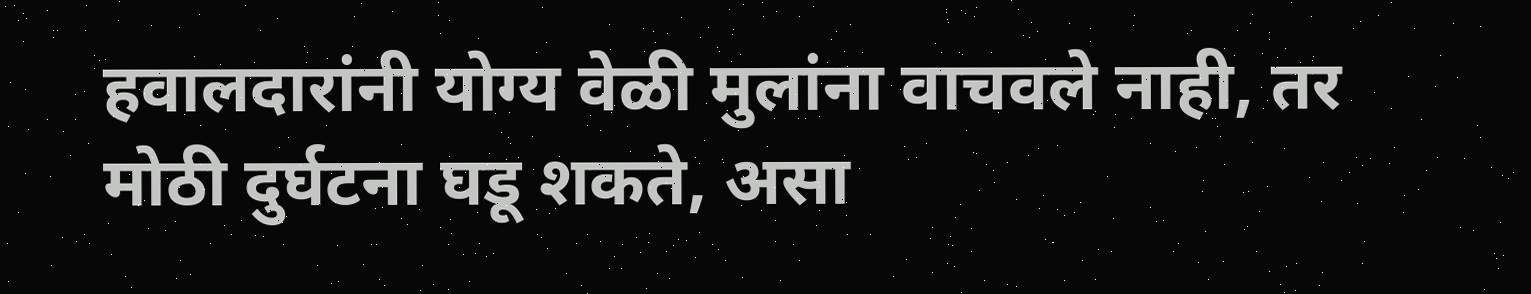हवालदारांनी योग्य वेळी मुलांना वाचवले नाही, तर मोठी दुर्घटना घडू शकते, असा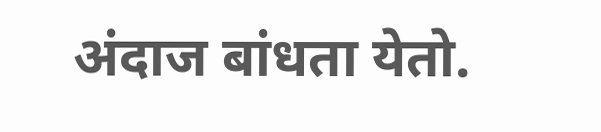अंदाज बांधता येतो.